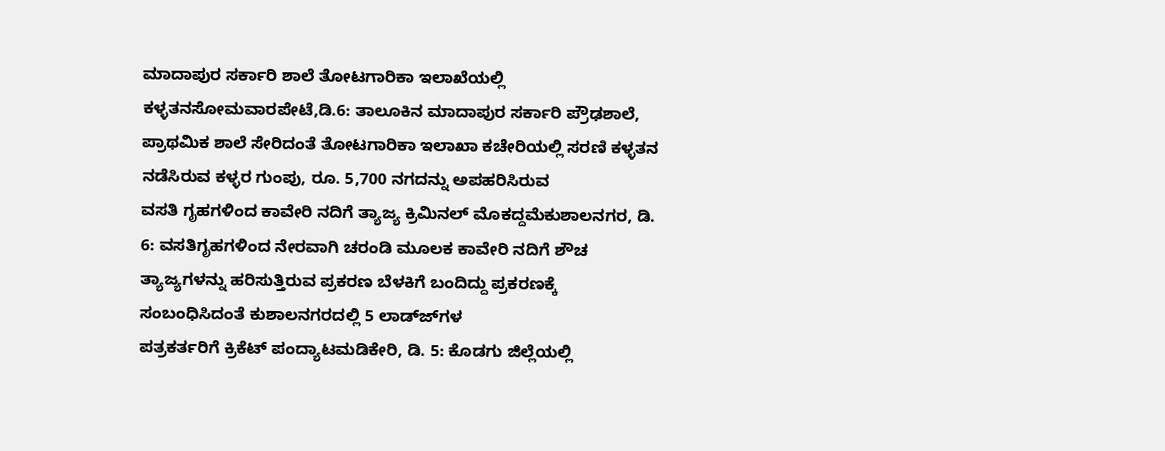ಮಾದಾಪುರ ಸರ್ಕಾರಿ ಶಾಲೆ ತೋಟಗಾರಿಕಾ ಇಲಾಖೆಯಲ್ಲಿ ಕಳ್ಳತನಸೋಮವಾರಪೇಟೆ,ಡಿ.6: ತಾಲೂಕಿನ ಮಾದಾಪುರ ಸರ್ಕಾರಿ ಪ್ರೌಢಶಾಲೆ, ಪ್ರಾಥಮಿಕ ಶಾಲೆ ಸೇರಿದಂತೆ ತೋಟಗಾರಿಕಾ ಇಲಾಖಾ ಕಚೇರಿಯಲ್ಲಿ ಸರಣಿ ಕಳ್ಳತನ ನಡೆಸಿರುವ ಕಳ್ಳರ ಗುಂಪು, ರೂ. 5,700 ನಗದನ್ನು ಅಪಹರಿಸಿರುವ
ವಸತಿ ಗೃಹಗಳಿಂದ ಕಾವೇರಿ ನದಿಗೆ ತ್ಯಾಜ್ಯ ಕ್ರಿಮಿನಲ್ ಮೊಕದ್ದಮೆಕುಶಾಲನಗರ, ಡಿ. 6: ವಸತಿಗೃಹಗಳಿಂದ ನೇರವಾಗಿ ಚರಂಡಿ ಮೂಲಕ ಕಾವೇರಿ ನದಿಗೆ ಶೌಚ ತ್ಯಾಜ್ಯಗಳನ್ನು ಹರಿಸುತ್ತಿರುವ ಪ್ರಕರಣ ಬೆಳಕಿಗೆ ಬಂದಿದ್ದು ಪ್ರಕರಣಕ್ಕೆ ಸಂಬಂಧಿಸಿದಂತೆ ಕುಶಾಲನಗರದಲ್ಲಿ 5 ಲಾಡ್ಜ್‍ಗಳ
ಪತ್ರಕರ್ತರಿಗೆ ಕ್ರಿಕೆಟ್ ಪಂದ್ಯಾಟಮಡಿಕೇರಿ, ಡಿ. 5: ಕೊಡಗು ಜಿಲ್ಲೆಯಲ್ಲಿ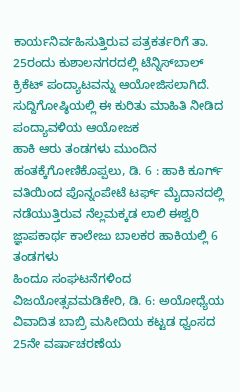ಕಾರ್ಯನಿರ್ವಹಿಸುತ್ತಿರುವ ಪತ್ರಕರ್ತರಿಗೆ ತಾ. 25ರಂದು ಕುಶಾಲನಗರದಲ್ಲಿ ಟೆನ್ನಿಸ್‍ಬಾಲ್ ಕ್ರಿಕೆಟ್ ಪಂದ್ಯಾಟವನ್ನು ಆಯೋಜಿಸಲಾಗಿದೆ. ಸುದ್ದಿಗೋಷ್ಠಿಯಲ್ಲಿ ಈ ಕುರಿತು ಮಾಹಿತಿ ನೀಡಿದ ಪಂದ್ಯಾವಳಿಯ ಆಯೋಜಕ
ಹಾಕಿ ಆರು ತಂಡಗಳು ಮುಂದಿನ ಹಂತಕ್ಕೆಗೋಣಿಕೊಪ್ಪಲು, ಡಿ. 6 : ಹಾಕಿ ಕೂರ್ಗ್ ವತಿಯಿಂದ ಪೊನ್ನಂಪೇಟೆ ಟರ್ಫ್ ಮೈದಾನದಲ್ಲಿ ನಡೆಯುತ್ತಿರುವ ನೆಲ್ಲಮಕ್ಕಡ ಲಾಲಿ ಈಶ್ವರಿ ಜ್ಞಾಪಕಾರ್ಥ ಕಾಲೇಜು ಬಾಲಕರ ಹಾಕಿಯಲ್ಲಿ 6 ತಂಡಗಳು
ಹಿಂದೂ ಸಂಘಟನೆಗಳಿಂದ ವಿಜಯೋತ್ಸವಮಡಿಕೇರಿ, ಡಿ. 6: ಅಯೋಧ್ಯೆಯ ವಿವಾದಿತ ಬಾಬ್ರಿ ಮಸೀದಿಯ ಕಟ್ಟಡ ಧ್ವಂಸದ 25ನೇ ವರ್ಷಾಚರಣೆಯ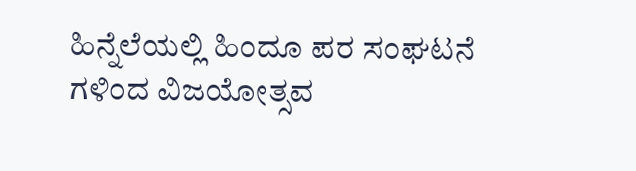ಹಿನ್ನೆಲೆಯಲ್ಲಿ ಹಿಂದೂ ಪರ ಸಂಘಟನೆ ಗಳಿಂದ ವಿಜಯೋತ್ಸವ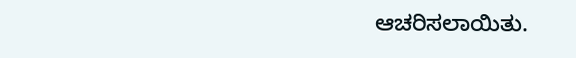ಆಚರಿಸಲಾಯಿತು.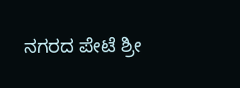ನಗರದ ಪೇಟೆ ಶ್ರೀ